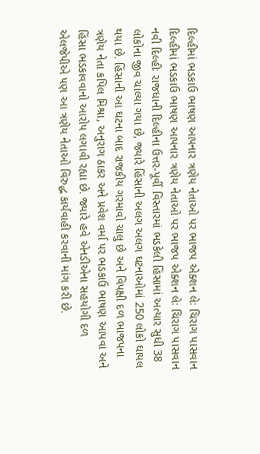દિલ્હીમાં ભડકાઉ ભાષણ આપનાર ત્રણેય નેતાઓ પર ભાજપ એક્શન લેઃ ચિરાગ પાસવાન
દિલ્હીમાં ભડકાઉ ભાષણ આપનાર ત્રણેય નેતાઓ પર ભાજપ એક્શન લેઃ ચિરાગ પાસવાન
નવી દિલ્હીઃ રાજધાની દિલ્હીના ઉત્તર-પૂર્વી વિસ્તારમાં ભડકેલી હિંસામાં અત્યાર સુધી 38 લોકોના જીવ ચાલ્યા ગયા છે, જ્યારે હિંસાની અલગ અલગ ઘટનાઓમાં 250 લોકો ઘાયલ થયા છે. હિંસાની આ ઘટના બાદ રાજકીય ગરમાવો ચાલુ છે અને વિપક્ષી દળ ભાજપના ત્રણેય નેતા કપિલ મિશ્રા, અનુરાગ ઠાકર અને પ્રવેશ વર્મા પર ભડકાઉ ભાષણ આપવા અને હિંસા ભડકાવવાનો આરોપ લગાવી રહ્યા છે. જ્યારે હવે એનડીએના સહયોગી દળ એલજેપીએ પણ આ ત્રણેય નેતાઓ વિરુદ્ધ કાર્યવાહી કરવાની માંગ કરી છે.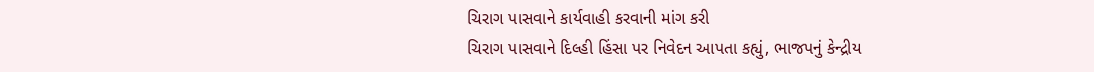ચિરાગ પાસવાને કાર્યવાહી કરવાની માંગ કરી
ચિરાગ પાસવાને દિલ્હી હિંસા પર નિવેદન આપતા કહ્યું, ભાજપનું કેન્દ્રીય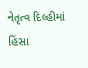નેતૃત્વ દિલ્હીમાં હિંસા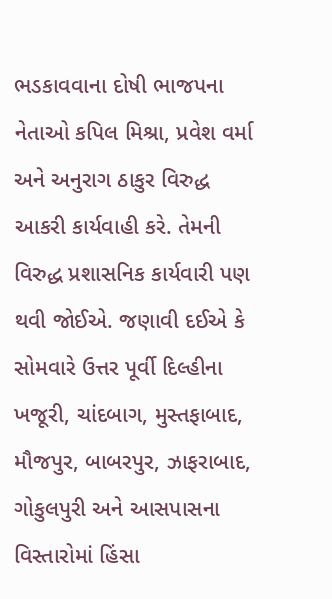ભડકાવવાના દોષી ભાજપના નેતાઓ કપિલ મિશ્રા, પ્રવેશ વર્મા અને અનુરાગ ઠાકુર વિરુદ્ધ આકરી કાર્યવાહી કરે. તેમની વિરુદ્ધ પ્રશાસનિક કાર્યવારી પણ થવી જોઈએ. જણાવી દઈએ કે સોમવારે ઉત્તર પૂર્વી દિલ્હીના ખજૂરી, ચાંદબાગ, મુસ્તફાબાદ, મૌજપુર, બાબરપુર, ઝાફરાબાદ, ગોકુલપુરી અને આસપાસના વિસ્તારોમાં હિંસા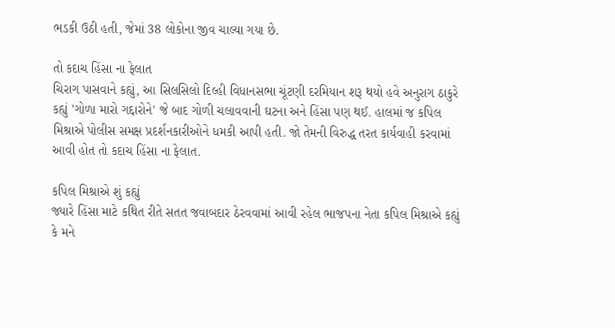ભડકી ઉઠી હતી, જેમાં 38 લોકોના જીવ ચાલ્યા ગયા છે.

તો કદાચ હિંસા ના ફેલાત
ચિરાગ પાસવાને કહ્યું, આ સિલસિલો દિલ્હી વિધાનસભા ચૂંટણી દરમિયાન શરૂ થયો હવે અનુરાગ ઠાકુરે કહ્યું 'ગોળા મારો ગદ્દારોને' જે બાદ ગોળી ચલાવવાની ઘટના અને હિંસા પણ થઈ. હાલમાં જ કપિલ મિશ્રાએ પોલીસ સમક્ષ પ્રદર્શનકારીઓને ધમકી આપી હતી. જો તેમની વિરુદ્ધ તરત કાર્યવાહી કરવામાં આવી હોત તો કદાચ હિંસા ના ફેલાત.

કપિલ મિશ્રાએ શું કહ્યું
જ્યારે હિંસા માટે કથિત રીતે સતત જવાબદાર ઠેરવવામાં આવી રહેલ ભાજપના નેતા કપિલ મિશ્રાએ કહ્યું કે મને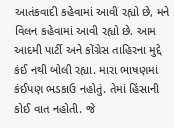આતંકવાદી કહેવામાં આવી રહ્યો છે, મને વિલન કહેવામાં આવી રહ્યો છે. આમ આદમી પાર્ટી અને કોંગ્રેસ તાહિરના મુદ્દે કંઈ નથી બોલી રહ્યા. મારા ભાષણમાં કંઈપણ ભડકાઉ નહોતું. તેમાં હિંસાની કોઈ વાત નહોતી. જે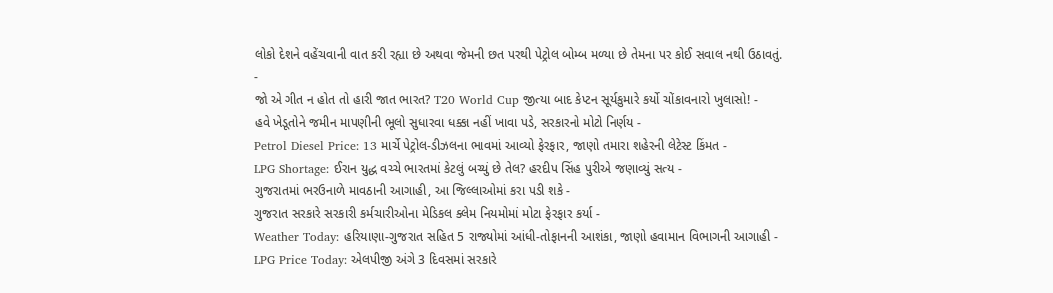લોકો દેશને વહેંચવાની વાત કરી રહ્યા છે અથવા જેમની છત પરથી પેટ્રોલ બોમ્બ મળ્યા છે તેમના પર કોઈ સવાલ નથી ઉઠાવતું.
-
જો એ ગીત ન હોત તો હારી જાત ભારત? T20 World Cup જીત્યા બાદ કેપ્ટન સૂર્યકુમારે કર્યો ચોંકાવનારો ખુલાસો! -
હવે ખેડૂતોને જમીન માપણીની ભૂલો સુધારવા ધક્કા નહીં ખાવા પડે, સરકારનો મોટો નિર્ણય -
Petrol Diesel Price: 13 માર્ચે પેટ્રોલ-ડીઝલના ભાવમાં આવ્યો ફેરફાર, જાણો તમારા શહેરની લેટેસ્ટ કિંમત -
LPG Shortage: ઈરાન યુદ્ધ વચ્ચે ભારતમાં કેટલું બચ્યું છે તેલ? હરદીપ સિંહ પુરીએ જણાવ્યું સત્ય -
ગુજરાતમાં ભરઉનાળે માવઠાની આગાહી, આ જિલ્લાઓમાં કરા પડી શકે -
ગુજરાત સરકારે સરકારી કર્મચારીઓના મેડિકલ ક્લેમ નિયમોમાં મોટા ફેરફાર કર્યા -
Weather Today: હરિયાણા-ગુજરાત સહિત 5 રાજ્યોમાં આંધી-તોફાનની આશંકા, જાણો હવામાન વિભાગની આગાહી -
LPG Price Today: એલપીજી અંગે 3 દિવસમાં સરકારે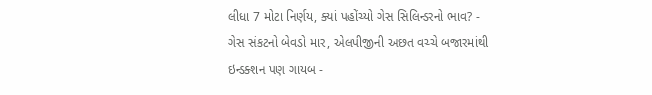લીધા 7 મોટા નિર્ણય, ક્યાં પહોંચ્યો ગેસ સિલિન્ડરનો ભાવ? -
ગેસ સંકટનો બેવડો માર, એલપીજીની અછત વચ્ચે બજારમાંથી ઇન્ડક્શન પણ ગાયબ -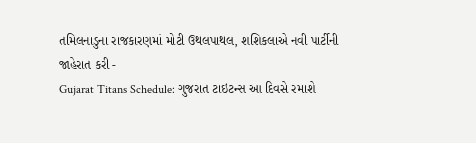તમિલનાડુના રાજકારણમાં મોટી ઉથલપાથલ, શશિકલાએ નવી પાર્ટીની જાહેરાત કરી -
Gujarat Titans Schedule: ગુજરાત ટાઇટન્સ આ દિવસે રમાશે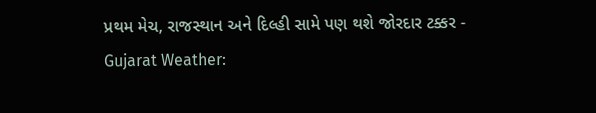પ્રથમ મેચ, રાજસ્થાન અને દિલ્હી સામે પણ થશે જોરદાર ટક્કર -
Gujarat Weather: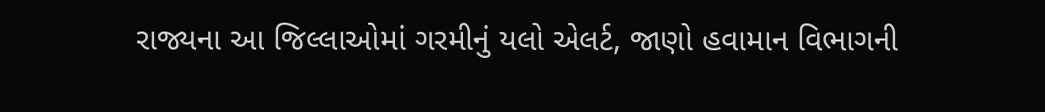રાજ્યના આ જિલ્લાઓમાં ગરમીનું યલો એલર્ટ, જાણો હવામાન વિભાગની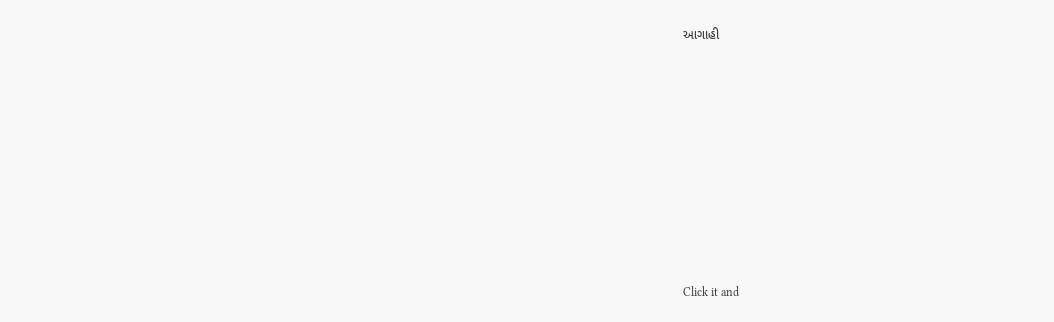આગાહી












Click it and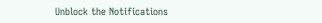Unblock the Notifications